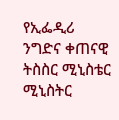የኢፌዲሪ ንግድና ቀጠናዊ ትስስር ሚኒስቴር ሚኒስትር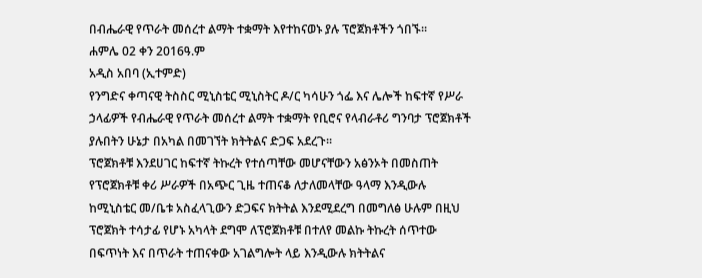በብሔራዊ የጥራት መሰረተ ልማት ተቋማት እየተከናወኑ ያሉ ፕሮጀክቶችን ጎበኙ፡፡
ሐምሌ 02 ቀን 2016ዓ.ም
አዲስ አበባ (ኢተምድ)
የንግድና ቀጣናዊ ትስስር ሚኒስቴር ሚኒስትር ዶ/ር ካሳሁን ጎፌ እና ሌሎች ከፍተኛ የሥራ ኃላፊዎች የብሔራዊ የጥራት መሰረተ ልማት ተቋማት የቢሮና የላብራቶሪ ግንባታ ፕሮጀክቶች ያሉበትን ሁኔታ በአካል በመገኘት ክትትልና ድጋፍ አደረጉ፡፡
ፕሮጀክቶቹ እንደሀገር ከፍተኛ ትኩረት የተሰጣቸው መሆናቸውን አፅንኦት በመስጠት የፕሮጀክቶቹ ቀሪ ሥራዎች በአጭር ጊዜ ተጠናቆ ለታለመላቸው ዓላማ እንዲውሉ ከሚኒስቴር መ/ቤቱ አስፈላጊውን ድጋፍና ክትትል እንደሚደረግ በመግለፅ ሁሉም በዚህ ፕሮጀክት ተሳታፊ የሆኑ አካላት ደግሞ ለፕሮጀክቶቹ በተለየ መልኩ ትኩረት ሰጥተው በፍጥነት እና በጥራት ተጠናቀው አገልግሎት ላይ እንዲውሉ ክትትልና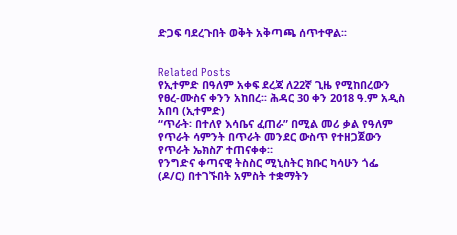ድጋፍ ባደረጉበት ወቅት አቅጣጫ ሰጥተዋል፡፡


Related Posts
የኢተምድ በዓለም አቀፍ ደረጃ ለ22ኛ ጊዜ የሚከበረውን የፀረ-ሙስና ቀንን አከበረ፡፡ ሕዳር 30 ቀን 2018 ዓ.ም አዲስ አበባ (ኢተምድ)
“ጥራት፡ በተለየ እሳቤና ፈጠራ” በሚል መሪ ቃል የዓለም የጥራት ሳምንት በጥራት መንደር ውስጥ የተዘጋጀውን የጥራት ኤክስፖ ተጠናቀቀ።
የንግድና ቀጣናዊ ትስስር ሚኒስትር ክቡር ካሳሁን ጎፌ (ዶ/ር) በተገኙበት አምስት ተቋማትን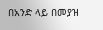በአንድ ላይ በመያዝ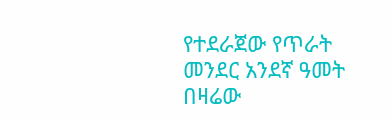የተደራጀው የጥራት መንደር አንደኛ ዓመት በዛሬው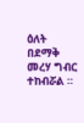ዕለት በደማቅ መረሃ ግብር ተከብሯል ።